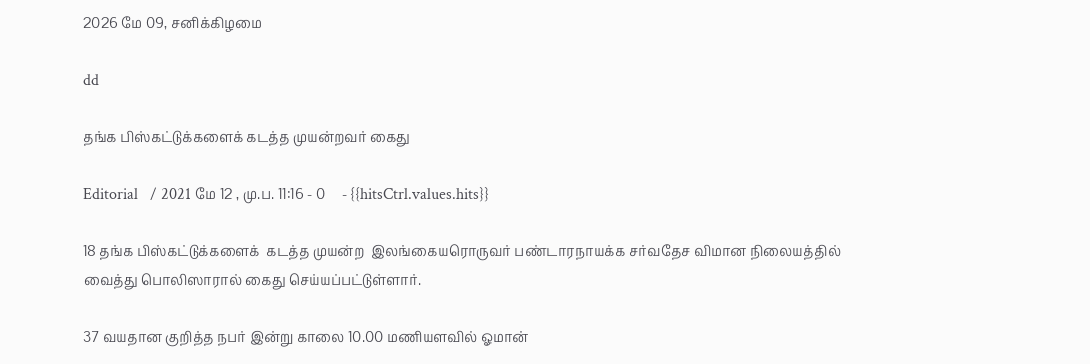2026 மே 09, சனிக்கிழமை

dd

தங்க பிஸ்கட்டுக்களைக் கடத்த முயன்றவர் கைது

Editorial   / 2021 மே 12 , மு.ப. 11:16 - 0     - {{hitsCtrl.values.hits}}

18 தங்க பிஸ்கட்டுக்களைக்  கடத்த முயன்ற  இலங்கையரொருவர் பண்டாரநாயக்க சர்வதேச விமான நிலையத்தில் வைத்து பொலிஸாரால் கைது செய்யப்பட்டுள்ளார்.

37 வயதான குறித்த நபர் இன்று காலை 10.00 மணியளவில் ஓமான்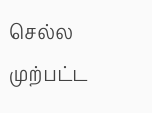செல்ல முற்பட்ட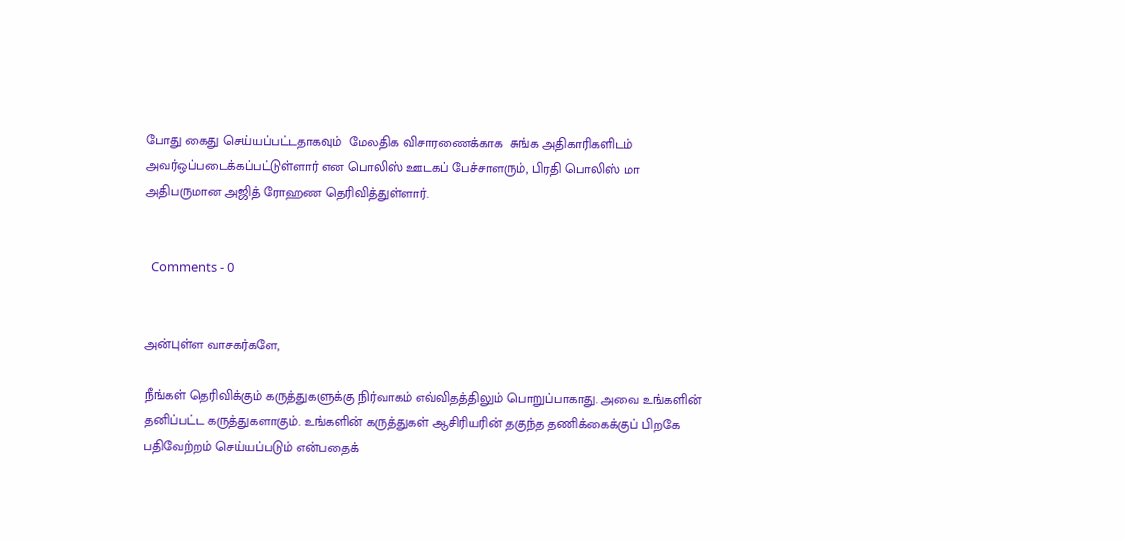போது கைது செய்யப்பட்டதாகவும்  மேலதிக விசாரணைக்காக  சுங்க அதிகாரிகளிடம் அவர்ஒப்படைக்கப்பட்டுள்ளார் என பொலிஸ் ஊடகப் பேச்சாளரும், பிரதி பொலிஸ் மா அதிபருமான அஜித் ரோஹண தெரிவித்துள்ளார்.


  Comments - 0


அன்புள்ள வாசகர்களே,

நீங்கள் தெரிவிக்கும் கருத்துகளுக்கு நிர்வாகம் எவ்விதத்திலும் பொறுப்பாகாது. அவை உங்களின் தனிப்பட்ட கருத்துகளாகும். உங்களின் கருத்துகள் ஆசிரியரின் தகுந்த தணிக்கைக்குப் பிறகே பதிவேற்றம் செய்யப்படும் என்பதைக்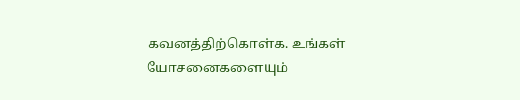கவனத்திற்கொள்க. உங்கள் யோசனைகளையும்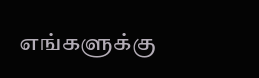எங்களுக்கு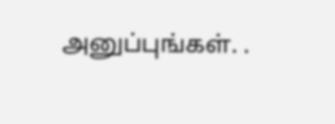அனுப்புங்கள். .